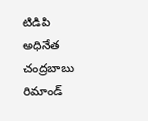టిడిపి అధినేత చంద్రబాబు రిమాండ్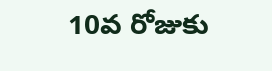10వ రోజుకు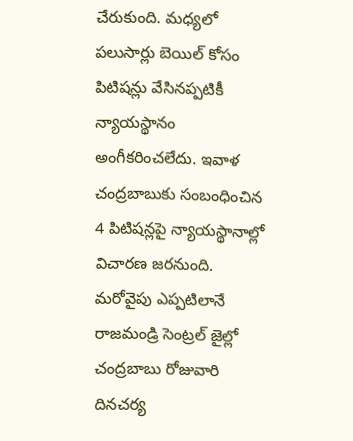చేరుకుంది. మధ్యలో పలుసార్లు బెయిల్ కోసం పిటిషన్లు వేసినప్పటికీ న్యాయస్థానం అంగీకరించలేదు. ఇవాళ చంద్రబాబుకు సంబంధించిన 4 పిటిషన్లపై న్యాయస్థానాల్లో విచారణ జరనుంది. మరోవైపు ఎప్పటిలానే రాజమండ్రి సెంట్రల్ జైల్లో చంద్రబాబు రోజువారి దినచర్య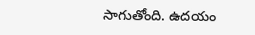సాగుతోంది. ఉదయం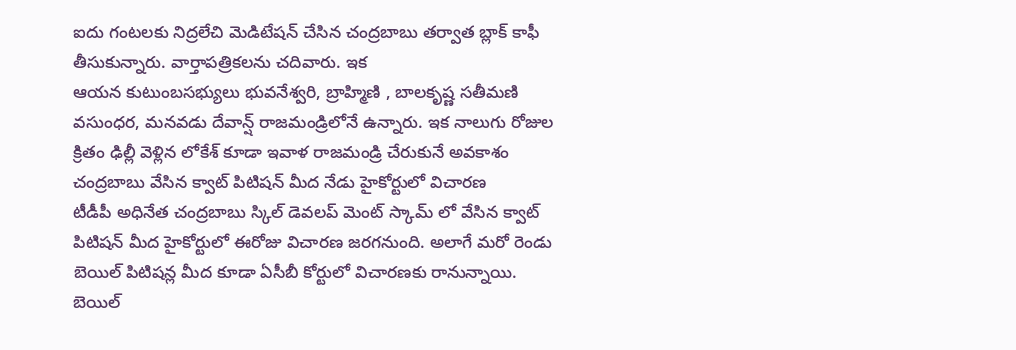ఐదు గంటలకు నిద్రలేచి మెడిటేషన్ చేసిన చంద్రబాబు తర్వాత బ్లాక్ కాఫీ తీసుకున్నారు. వార్తాపత్రికలను చదివారు. ఇక
ఆయన కుటుంబసభ్యులు భువనేశ్వరి, బ్రాహ్మిణి , బాలకృష్ణ సతీమణి వసుంధర, మనవడు దేవాన్ష్ రాజమండ్రిలోనే ఉన్నారు. ఇక నాలుగు రోజుల క్రితం ఢిల్లీ వెళ్లిన లోకేశ్ కూడా ఇవాళ రాజమండ్రి చేరుకునే అవకాశం
చంద్రబాబు వేసిన క్వాట్ పిటిషన్ మీద నేడు హైకోర్టులో విచారణ
టీడీపీ అధినేత చంద్రబాబు స్కిల్ డెవలప్ మెంట్ స్కామ్ లో వేసిన క్వాట్ పిటిషన్ మీద హైకోర్టులో ఈరోజు విచారణ జరగనుంది. అలాగే మరో రెండు బెయిల్ పిటిషన్ల మీద కూడా ఏసీబీ కోర్టులో విచారణకు రానున్నాయి. బెయిల్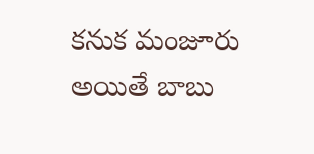కనుక మంజూరు అయితే బాబు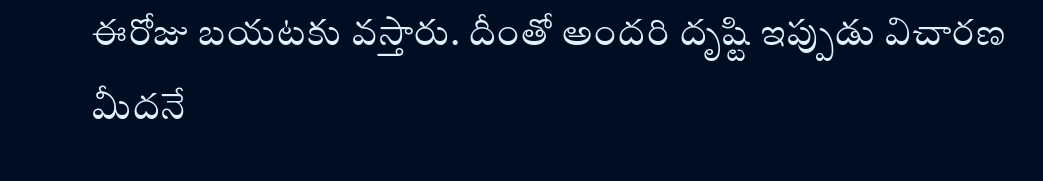ఈరోజు బయటకు వస్తారు. దీంతో అందరి దృష్టి ఇప్పుడు విచారణ మీదనే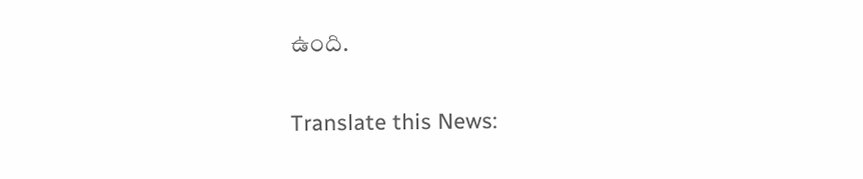ఉంది.

Translate this News: